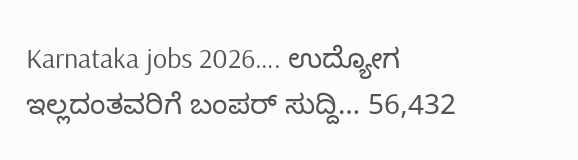Karnataka jobs 2026…. ಉದ್ಯೋಗ ಇಲ್ಲದಂತವರಿಗೆ ಬಂಪರ್ ಸುದ್ದಿ… 56,432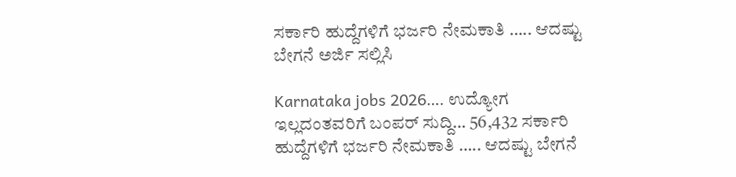ಸರ್ಕಾರಿ ಹುದ್ದೆಗಳಿಗೆ ಭರ್ಜರಿ ನೇಮಕಾತಿ ….. ಆದಷ್ಟು ಬೇಗನೆ ಅರ್ಜಿ ಸಲ್ಲಿಸಿ

Karnataka jobs 2026…. ಉದ್ಯೋಗ ಇಲ್ಲದಂತವರಿಗೆ ಬಂಪರ್ ಸುದ್ದಿ… 56,432 ಸರ್ಕಾರಿ ಹುದ್ದೆಗಳಿಗೆ ಭರ್ಜರಿ ನೇಮಕಾತಿ ….. ಆದಷ್ಟು ಬೇಗನೆ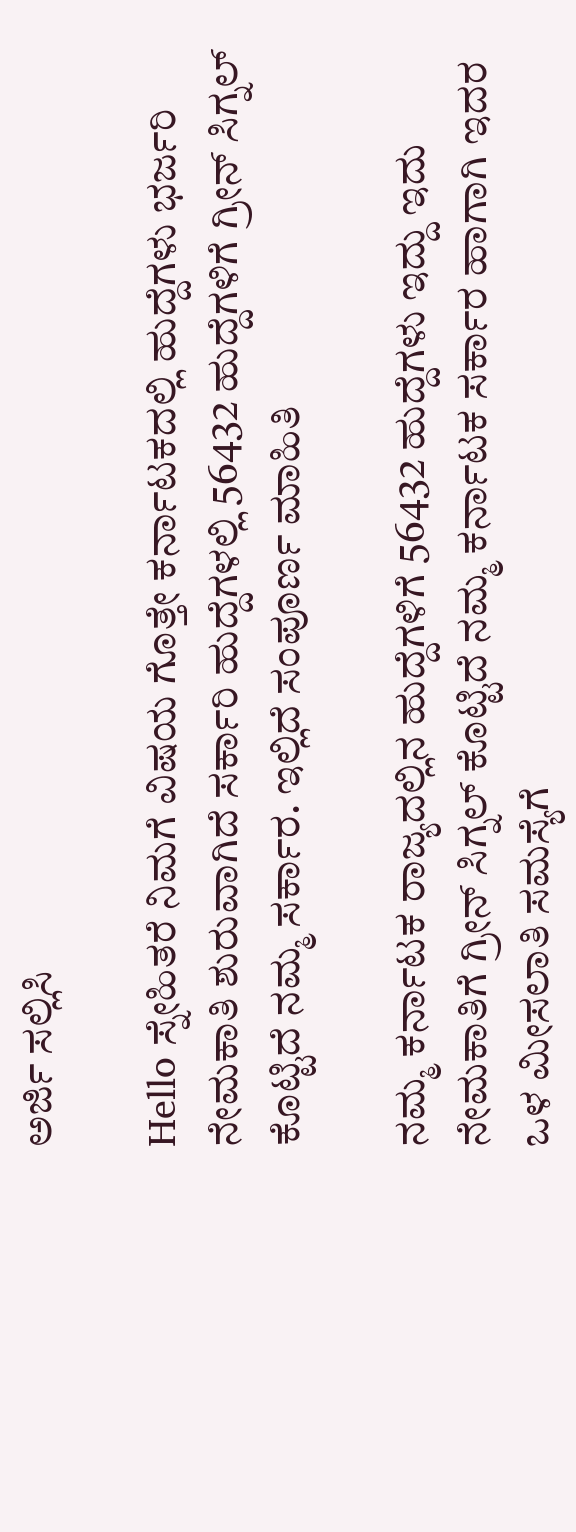ಅರ್ಜಿ ಸಲ್ಲಿಸಿ

Hello ಸ್ನೇಹಿತರೆ ನಿಮಗೆ ವಿಷಯ ಗೊತ್ತೇ ಕರ್ನಾಟಕದಲ್ಲಿ ಹುದ್ದೆಗಳು ಭರ್ಜರಿ ನೇಮಕಾತಿ ಶುರುವಾಗಿದೆ ಸರ್ಕಾರಿ ಹುದ್ದೆಗಳಲ್ಲಿ 56432 ಹುದ್ದೆಗಳಿಗೆ ಗ್ರೀನ್ ಸಿಗ್ನಲ್ ಕೊಟ್ಟಿದೆ ನಮ್ಮ ಸರ್ಕಾರ. ಇಲ್ಲಿದೆ ಸಂಪೂರ್ಣ ಮಾಹಿತಿ

ನಮ್ಮ ಕರ್ನಾಟಕ ರಾಜ್ಯದಲ್ಲಿನ ಹುದ್ದೆಗಳಿಗೆ 56432 ಹುದ್ದೆಗಳು ಇದ್ದು ಇದು ನೇಮಕಾತಿಗೆ ಗ್ರೀನ್ ಸಿಗ್ನಲ್ ಕೊಟ್ಟಿದೆ ನಮ್ಮ ಕರ್ನಾಟಕ ಸರ್ಕಾರ ಹಾಗಾಗಿ ಇದರ ಒಳ ಮೀಸಲಾತಿ ಸಮಸ್ಯೆಗೆ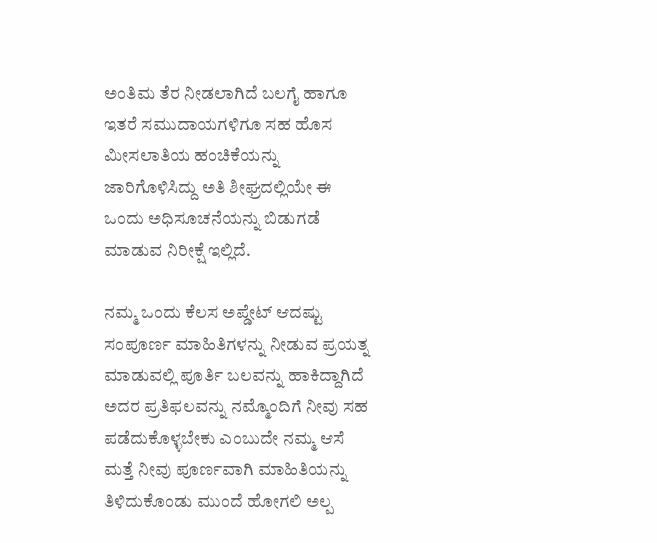ಅಂತಿಮ ತೆರ ನೀಡಲಾಗಿದೆ ಬಲಗೈ ಹಾಗೂ ಇತರೆ ಸಮುದಾಯಗಳಿಗೂ ಸಹ ಹೊಸ ಮೀಸಲಾತಿಯ ಹಂಚಿಕೆಯನ್ನು ಜಾರಿಗೊಳಿಸಿದ್ದು ಅತಿ ಶೀಘ್ರದಲ್ಲಿಯೇ ಈ ಒಂದು ಅಧಿಸೂಚನೆಯನ್ನು ಬಿಡುಗಡೆ ಮಾಡುವ ನಿರೀಕ್ಷೆ ಇಲ್ಲಿದೆ.

ನಮ್ಮ ಒಂದು ಕೆಲಸ ಅಪ್ಡೇಟ್ ಆದಷ್ಟು ಸಂಪೂರ್ಣ ಮಾಹಿತಿಗಳನ್ನು ನೀಡುವ ಪ್ರಯತ್ನ ಮಾಡುವಲ್ಲಿ ಪೂರ್ತಿ ಬಲವನ್ನು ಹಾಕಿದ್ದಾಗಿದೆ ಅದರ ಪ್ರತಿಫಲವನ್ನು ನಮ್ಮೊಂದಿಗೆ ನೀವು ಸಹ ಪಡೆದುಕೊಳ್ಳಬೇಕು ಎಂಬುದೇ ನಮ್ಮ ಆಸೆ ಮತ್ತೆ ನೀವು ಪೂರ್ಣವಾಗಿ ಮಾಹಿತಿಯನ್ನು ತಿಳಿದುಕೊಂಡು ಮುಂದೆ ಹೋಗಲಿ ಅಲ್ಪ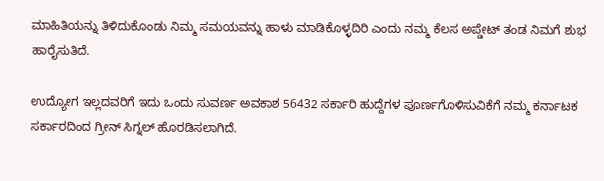ಮಾಹಿತಿಯನ್ನು ತಿಳಿದುಕೊಂಡು ನಿಮ್ಮ ಸಮಯವನ್ನು ಹಾಳು ಮಾಡಿಕೊಳ್ಳದಿರಿ ಎಂದು ನಮ್ಮ ಕೆಲಸ ಅಪ್ಡೇಟ್ ತಂಡ ನಿಮಗೆ ಶುಭ ಹಾರೈಸುತಿದೆ.

ಉದ್ಯೋಗ ಇಲ್ಲದವರಿಗೆ ಇದು ಒಂದು ಸುವರ್ಣ ಅವಕಾಶ 56432 ಸರ್ಕಾರಿ ಹುದ್ದೆಗಳ ಪೂರ್ಣಗೊಳಿಸುವಿಕೆಗೆ ನಮ್ಮ ಕರ್ನಾಟಕ ಸರ್ಕಾರದಿಂದ ಗ್ರೀನ್ ಸಿಗ್ನಲ್ ಹೊರಡಿಸಲಾಗಿದೆ.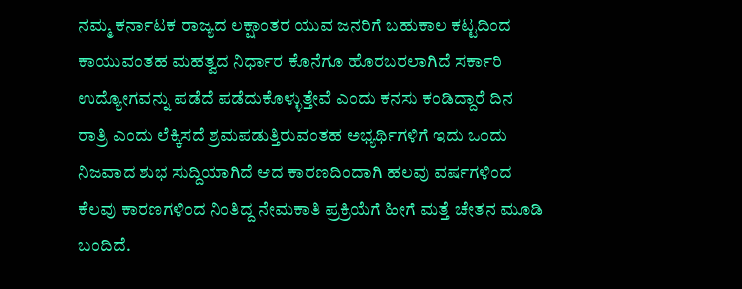ನಮ್ಮ ಕರ್ನಾಟಕ ರಾಜ್ಯದ ಲಕ್ಷಾಂತರ ಯುವ ಜನರಿಗೆ ಬಹುಕಾಲ ಕಟ್ಟದಿಂದ ಕಾಯುವಂತಹ ಮಹತ್ವದ ನಿರ್ಧಾರ ಕೊನೆಗೂ ಹೊರಬರಲಾಗಿದೆ ಸರ್ಕಾರಿ ಉದ್ಯೋಗವನ್ನು ಪಡೆದೆ ಪಡೆದುಕೊಳ್ಳುತ್ತೇವೆ ಎಂದು ಕನಸು ಕಂಡಿದ್ದಾರೆ ದಿನ ರಾತ್ರಿ ಎಂದು ಲೆಕ್ಕಿಸದೆ ಶ್ರಮಪಡುತ್ತಿರುವಂತಹ ಅಭ್ಯರ್ಥಿಗಳಿಗೆ ಇದು ಒಂದು ನಿಜವಾದ ಶುಭ ಸುದ್ದಿಯಾಗಿದೆ ಆದ ಕಾರಣದಿಂದಾಗಿ ಹಲವು ವರ್ಷಗಳಿಂದ ಕೆಲವು ಕಾರಣಗಳಿಂದ ನಿಂತಿದ್ದ ನೇಮಕಾತಿ ಪ್ರಕ್ರಿಯೆಗೆ ಹೀಗೆ ಮತ್ತೆ ಚೇತನ ಮೂಡಿ ಬಂದಿದೆ.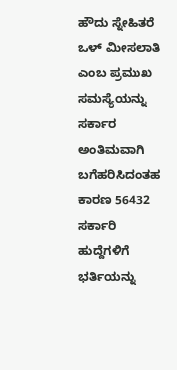ಹೌದು ಸ್ನೇಹಿತರೆ ಒಳ್ ಮೀಸಲಾತಿ ಎಂಬ ಪ್ರಮುಖ ಸಮಸ್ಯೆಯನ್ನು ಸರ್ಕಾರ ಅಂತಿಮವಾಗಿ ಬಗೆಹರಿಸಿದಂತಹ ಕಾರಣ 56432 ಸರ್ಕಾರಿ ಹುದ್ದೆಗಳಿಗೆ ಭರ್ತಿಯನ್ನು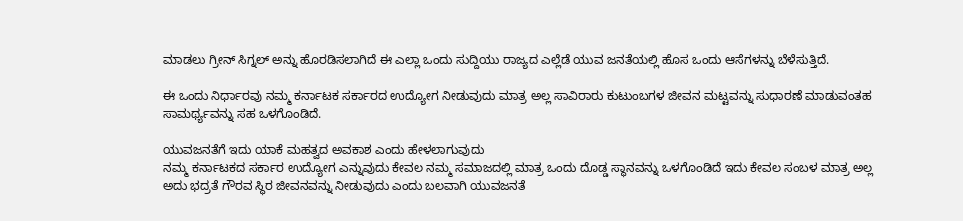ಮಾಡಲು ಗ್ರೀನ್ ಸಿಗ್ನಲ್ ಅನ್ನು ಹೊರಡಿಸಲಾಗಿದೆ ಈ ಎಲ್ಲಾ ಒಂದು ಸುದ್ದಿಯು ರಾಜ್ಯದ ಎಲ್ಲೆಡೆ ಯುವ ಜನತೆಯಲ್ಲಿ ಹೊಸ ಒಂದು ಆಸೆಗಳನ್ನು ಬೆಳೆಸುತ್ತಿದೆ.

ಈ ಒಂದು ನಿರ್ಧಾರವು ನಮ್ಮ ಕರ್ನಾಟಕ ಸರ್ಕಾರದ ಉದ್ಯೋಗ ನೀಡುವುದು ಮಾತ್ರ ಅಲ್ಲ ಸಾವಿರಾರು ಕುಟುಂಬಗಳ ಜೀವನ ಮಟ್ಟವನ್ನು ಸುಧಾರಣೆ ಮಾಡುವಂತಹ ಸಾಮರ್ಥ್ಯವನ್ನು ಸಹ ಒಳಗೊಂಡಿದೆ.

ಯುವಜನತೆಗೆ ಇದು ಯಾಕೆ ಮಹತ್ವದ ಅವಕಾಶ ಎಂದು ಹೇಳಲಾಗುವುದು
ನಮ್ಮ ಕರ್ನಾಟಕದ ಸರ್ಕಾರ ಉದ್ಯೋಗ ಎನ್ನುವುದು ಕೇವಲ ನಮ್ಮ ಸಮಾಜದಲ್ಲಿ ಮಾತ್ರ ಒಂದು ದೊಡ್ಡ ಸ್ಥಾನವನ್ನು ಒಳಗೊಂಡಿದೆ ಇದು ಕೇವಲ ಸಂಬಳ ಮಾತ್ರ ಅಲ್ಲ ಅದು ಭದ್ರತೆ ಗೌರವ ಸ್ಥಿರ ಜೀವನವನ್ನು ನೀಡುವುದು ಎಂದು ಬಲವಾಗಿ ಯುವಜನತೆ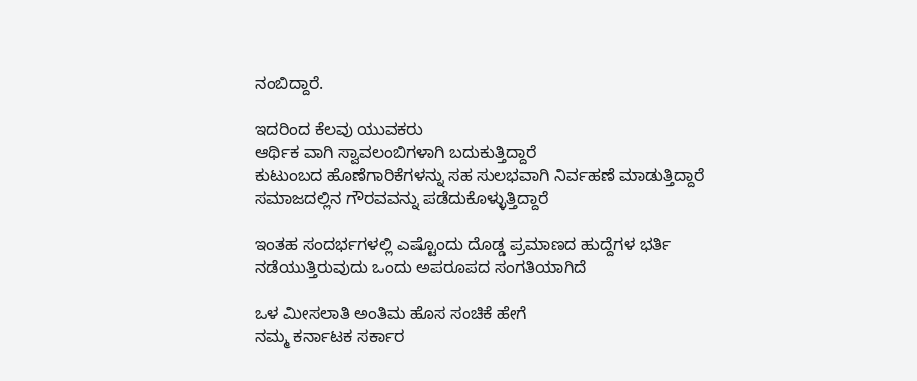ನಂಬಿದ್ದಾರೆ.

ಇದರಿಂದ ಕೆಲವು ಯುವಕರು
ಆರ್ಥಿಕ ವಾಗಿ ಸ್ವಾವಲಂಬಿಗಳಾಗಿ ಬದುಕುತ್ತಿದ್ದಾರೆ
ಕುಟುಂಬದ ಹೊಣೆಗಾರಿಕೆಗಳನ್ನು ಸಹ ಸುಲಭವಾಗಿ ನಿರ್ವಹಣೆ ಮಾಡುತ್ತಿದ್ದಾರೆ
ಸಮಾಜದಲ್ಲಿನ ಗೌರವವನ್ನು ಪಡೆದುಕೊಳ್ಳುತ್ತಿದ್ದಾರೆ

ಇಂತಹ ಸಂದರ್ಭಗಳಲ್ಲಿ ಎಷ್ಟೊಂದು ದೊಡ್ಡ ಪ್ರಮಾಣದ ಹುದ್ದೆಗಳ ಭರ್ತಿ ನಡೆಯುತ್ತಿರುವುದು ಒಂದು ಅಪರೂಪದ ಸಂಗತಿಯಾಗಿದೆ

ಒಳ ಮೀಸಲಾತಿ ಅಂತಿಮ ಹೊಸ ಸಂಚಿಕೆ ಹೇಗೆ
ನಮ್ಮ ಕರ್ನಾಟಕ ಸರ್ಕಾರ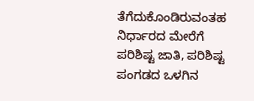ತೆಗೆದುಕೊಂಡಿರುವಂತಹ ನಿರ್ಧಾರದ ಮೇರೆಗೆ ಪರಿಶಿಷ್ಟ ಜಾತಿ, ಪರಿಶಿಷ್ಟ ಪಂಗಡದ ಒಳಗಿನ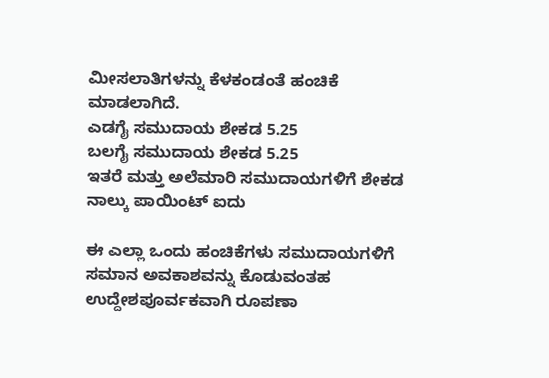ಮೀಸಲಾತಿಗಳನ್ನು ಕೆಳಕಂಡಂತೆ ಹಂಚಿಕೆ ಮಾಡಲಾಗಿದೆ.
ಎಡಗೈ ಸಮುದಾಯ ಶೇಕಡ 5.25
ಬಲಗೈ ಸಮುದಾಯ ಶೇಕಡ 5.25
ಇತರೆ ಮತ್ತು ಅಲೆಮಾರಿ ಸಮುದಾಯಗಳಿಗೆ ಶೇಕಡ ನಾಲ್ಕು ಪಾಯಿಂಟ್ ಐದು

ಈ ಎಲ್ಲಾ ಒಂದು ಹಂಚಿಕೆಗಳು ಸಮುದಾಯಗಳಿಗೆ ಸಮಾನ ಅವಕಾಶವನ್ನು ಕೊಡುವಂತಹ ಉದ್ದೇಶಪೂರ್ವಕವಾಗಿ ರೂಪಣಾ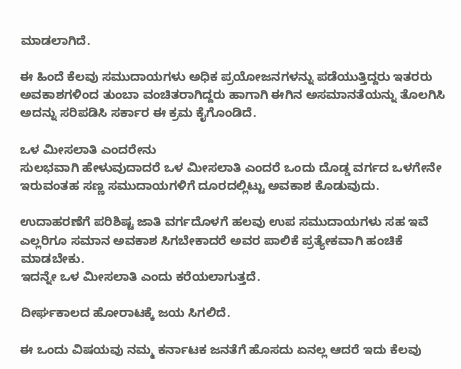ಮಾಡಲಾಗಿದೆ.

ಈ ಹಿಂದೆ ಕೆಲವು ಸಮುದಾಯಗಳು ಅಧಿಕ ಪ್ರಯೋಜನಗಳನ್ನು ಪಡೆಯುತ್ತಿದ್ದರು ಇತರರು ಅವಕಾಶಗಳಿಂದ ತುಂಬಾ ವಂಚಿತರಾಗಿದ್ದರು ಹಾಗಾಗಿ ಈಗಿನ ಅಸಮಾನತೆಯನ್ನು ತೊಲಗಿಸಿ ಅದನ್ನು ಸರಿಪಡಿಸಿ ಸರ್ಕಾರ ಈ ಕ್ರಮ ಕೈಗೊಂಡಿದೆ.

ಒಳ ಮೀಸಲಾತಿ ಎಂದರೇನು
ಸುಲಭವಾಗಿ ಹೇಳುವುದಾದರೆ ಒಳ ಮೀಸಲಾತಿ ಎಂದರೆ ಒಂದು ದೊಡ್ಡ ವರ್ಗದ ಒಳಗೇನೇ ಇರುವಂತಹ ಸಣ್ಣ ಸಮುದಾಯಗಳಿಗೆ ದೂರದಲ್ಲಿಟ್ಟು ಅವಕಾಶ ಕೊಡುವುದು.

ಉದಾಹರಣೆಗೆ ಪರಿಶಿಷ್ಟ ಜಾತಿ ವರ್ಗದೊಳಗೆ ಹಲವು ಉಪ ಸಮುದಾಯಗಳು ಸಹ ಇವೆ ಎಲ್ಲರಿಗೂ ಸಮಾನ ಅವಕಾಶ ಸಿಗಬೇಕಾದರೆ ಅವರ ಪಾಲಿಕೆ ಪ್ರತ್ಯೇಕವಾಗಿ ಹಂಚಿಕೆ ಮಾಡಬೇಕು.
ಇದನ್ನೇ ಒಳ ಮೀಸಲಾತಿ ಎಂದು ಕರೆಯಲಾಗುತ್ತದೆ.

ದೀರ್ಘಕಾಲದ ಹೋರಾಟಕ್ಕೆ ಜಯ ಸಿಗಲಿದೆ.

ಈ ಒಂದು ವಿಷಯವು ನಮ್ಮ ಕರ್ನಾಟಕ ಜನತೆಗೆ ಹೊಸದು ಏನಲ್ಲ ಆದರೆ ಇದು ಕೆಲವು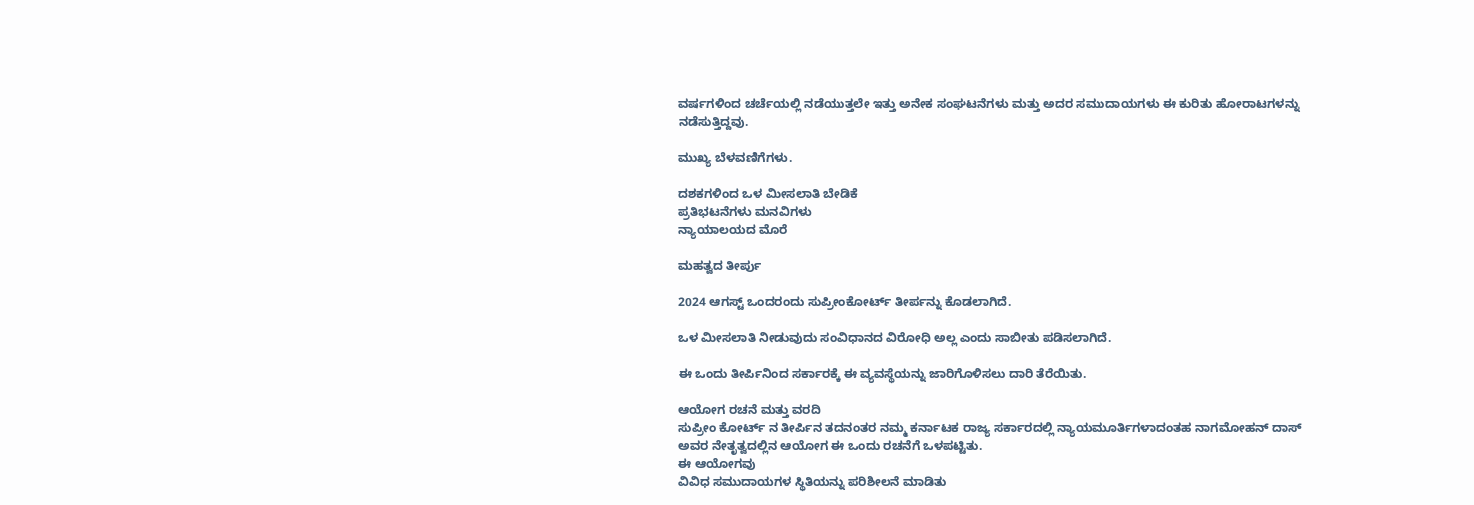ವರ್ಷಗಳಿಂದ ಚರ್ಚೆಯಲ್ಲಿ ನಡೆಯುತ್ತಲೇ ಇತ್ತು ಅನೇಕ ಸಂಘಟನೆಗಳು ಮತ್ತು ಅದರ ಸಮುದಾಯಗಳು ಈ ಕುರಿತು ಹೋರಾಟಗಳನ್ನು ನಡೆಸುತ್ತಿದ್ದವು.

ಮುಖ್ಯ ಬೆಳವಣಿಗೆಗಳು.

ದಶಕಗಳಿಂದ ಒಳ ಮೀಸಲಾತಿ ಬೇಡಿಕೆ
ಪ್ರತಿಭಟನೆಗಳು ಮನವಿಗಳು
ನ್ಯಾಯಾಲಯದ ಮೊರೆ

ಮಹತ್ವದ ತೀರ್ಪು

2024 ಆಗಸ್ಟ್ ಒಂದರಂದು ಸುಪ್ರೀಂಕೋರ್ಟ್ ತೀರ್ಪನ್ನು ಕೊಡಲಾಗಿದೆ.

ಒಳ ಮೀಸಲಾತಿ ನೀಡುವುದು ಸಂವಿಧಾನದ ವಿರೋಧಿ ಅಲ್ಲ ಎಂದು ಸಾಬೀತು ಪಡಿಸಲಾಗಿದೆ.

ಈ ಒಂದು ತೀರ್ಪಿನಿಂದ ಸರ್ಕಾರಕ್ಕೆ ಈ ವ್ಯವಸ್ಥೆಯನ್ನು ಜಾರಿಗೊಳಿಸಲು ದಾರಿ ತೆರೆಯಿತು.

ಆಯೋಗ ರಚನೆ ಮತ್ತು ವರದಿ
ಸುಪ್ರೀಂ ಕೋರ್ಟ್ ನ ತೀರ್ಪಿನ ತದನಂತರ ನಮ್ಮ ಕರ್ನಾಟಕ ರಾಜ್ಯ ಸರ್ಕಾರದಲ್ಲಿ ನ್ಯಾಯಮೂರ್ತಿಗಳಾದಂತಹ ನಾಗಮೋಹನ್ ದಾಸ್ ಅವರ ನೇತೃತ್ವದಲ್ಲಿನ ಆಯೋಗ ಈ ಒಂದು ರಚನೆಗೆ ಒಳಪಟ್ಟಿತು.
ಈ ಆಯೋಗವು
ವಿವಿಧ ಸಮುದಾಯಗಳ ಸ್ಥಿತಿಯನ್ನು ಪರಿಶೀಲನೆ ಮಾಡಿತು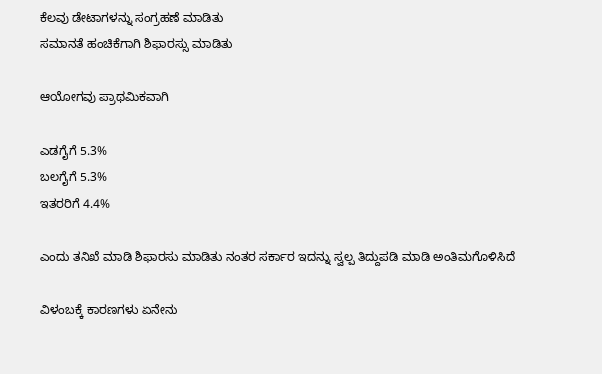ಕೆಲವು ಡೇಟಾಗಳನ್ನು ಸಂಗ್ರಹಣೆ ಮಾಡಿತು
ಸಮಾನತೆ ಹಂಚಿಕೆಗಾಗಿ ಶಿಫಾರಸ್ಸು ಮಾಡಿತು

ಆಯೋಗವು ಪ್ರಾಥಮಿಕವಾಗಿ

ಎಡಗೈಗೆ 5.3%
ಬಲಗೈಗೆ 5.3%
ಇತರರಿಗೆ 4.4%

ಎಂದು ತನಿಖೆ ಮಾಡಿ ಶಿಫಾರಸು ಮಾಡಿತು ನಂತರ ಸರ್ಕಾರ ಇದನ್ನು ಸ್ವಲ್ಪ ತಿದ್ದುಪಡಿ ಮಾಡಿ ಅಂತಿಮಗೊಳಿಸಿದೆ

ವಿಳಂಬಕ್ಕೆ ಕಾರಣಗಳು ಏನೇನು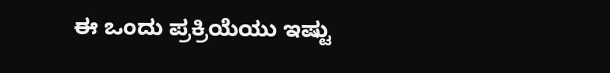ಈ ಒಂದು ಪ್ರಕ್ರಿಯೆಯು ಇಷ್ಟು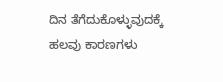ದಿನ ತೆಗೆದುಕೊಳ್ಳುವುದಕ್ಕೆ ಹಲವು ಕಾರಣಗಳು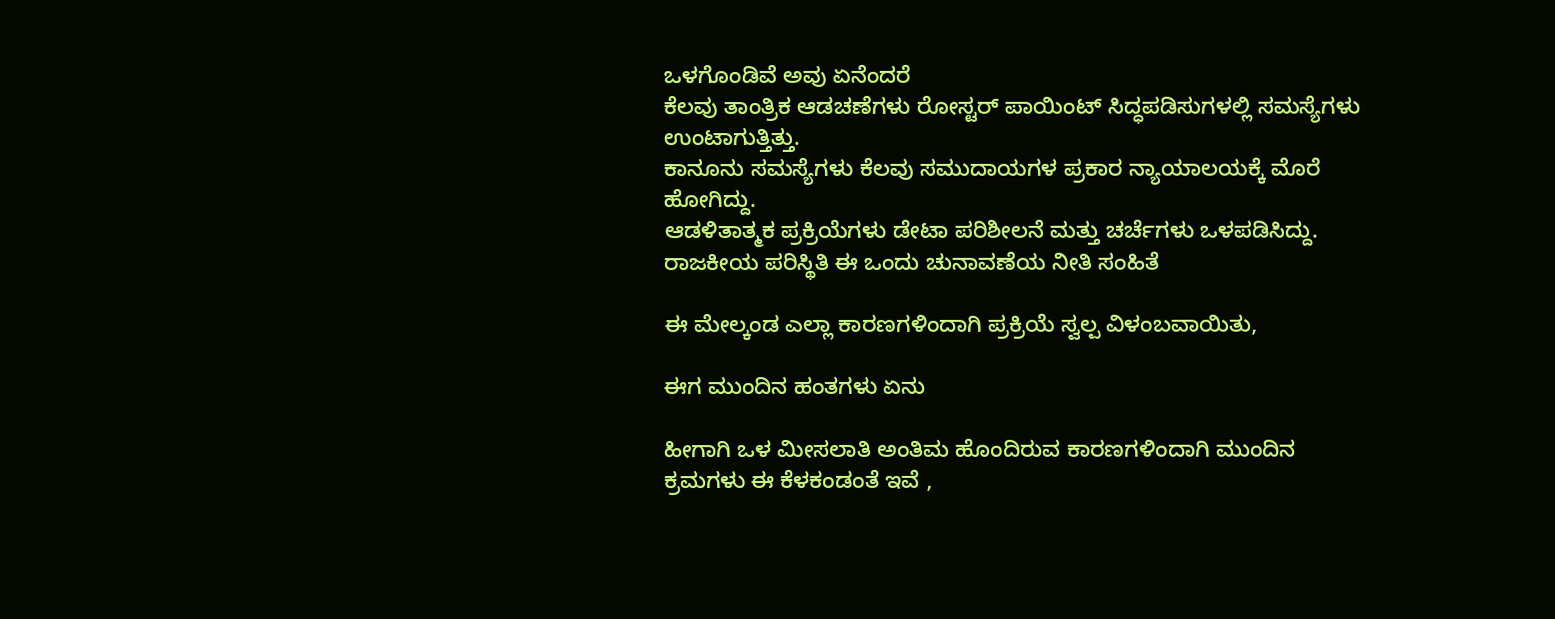ಒಳಗೊಂಡಿವೆ ಅವು ಏನೆಂದರೆ
ಕೆಲವು ತಾಂತ್ರಿಕ ಆಡಚಣೆಗಳು ರೋಸ್ಟರ್ ಪಾಯಿಂಟ್ ಸಿದ್ಧಪಡಿಸುಗಳಲ್ಲಿ ಸಮಸ್ಯೆಗಳು ಉಂಟಾಗುತ್ತಿತ್ತು.
ಕಾನೂನು ಸಮಸ್ಯೆಗಳು ಕೆಲವು ಸಮುದಾಯಗಳ ಪ್ರಕಾರ ನ್ಯಾಯಾಲಯಕ್ಕೆ ಮೊರೆ ಹೋಗಿದ್ದು.
ಆಡಳಿತಾತ್ಮಕ ಪ್ರಕ್ರಿಯೆಗಳು ಡೇಟಾ ಪರಿಶೀಲನೆ ಮತ್ತು ಚರ್ಚೆಗಳು ಒಳಪಡಿಸಿದ್ದು.
ರಾಜಕೀಯ ಪರಿಸ್ಥಿತಿ ಈ ಒಂದು ಚುನಾವಣೆಯ ನೀತಿ ಸಂಹಿತೆ

ಈ ಮೇಲ್ಕಂಡ ಎಲ್ಲಾ ಕಾರಣಗಳಿಂದಾಗಿ ಪ್ರಕ್ರಿಯೆ ಸ್ವಲ್ಪ ವಿಳಂಬವಾಯಿತು,

ಈಗ ಮುಂದಿನ ಹಂತಗಳು ಏನು

ಹೀಗಾಗಿ ಒಳ ಮೀಸಲಾತಿ ಅಂತಿಮ ಹೊಂದಿರುವ ಕಾರಣಗಳಿಂದಾಗಿ ಮುಂದಿನ ಕ್ರಮಗಳು ಈ ಕೆಳಕಂಡಂತೆ ಇವೆ ,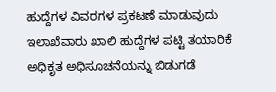ಹುದ್ದೆಗಳ ವಿವರಗಳ ಪ್ರಕಟಣೆ ಮಾಡುವುದು
ಇಲಾಖೆವಾರು ಖಾಲಿ ಹುದ್ದೆಗಳ ಪಟ್ಟಿ ತಯಾರಿಕೆ
ಅಧಿಕೃತ ಅಧಿಸೂಚನೆಯನ್ನು ಬಿಡುಗಡೆ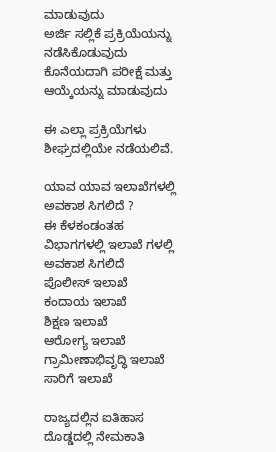ಮಾಡುವುದು
ಅರ್ಜಿ ಸಲ್ಲಿಕೆ ಪ್ರಕ್ರಿಯೆಯನ್ನು ನಡೆಸಿಕೊಡುವುದು
ಕೊನೆಯದಾಗಿ ಪರೀಕ್ಷೆ ಮತ್ತು ಆಯ್ಕೆಯನ್ನು ಮಾಡುವುದು

ಈ ಎಲ್ಲಾ ಪ್ರಕ್ರಿಯೆಗಳು ಶೀಘ್ರದಲ್ಲಿಯೇ ನಡೆಯಲಿವೆ.

ಯಾವ ಯಾವ ಇಲಾಖೆಗಳಲ್ಲಿ ಅವಕಾಶ ಸಿಗಲಿದೆ ?
ಈ ಕೆಳಕಂಡಂತಹ ವಿಭಾಗಗಳಲ್ಲಿ ಇಲಾಖೆ ಗಳಲ್ಲಿ ಅವಕಾಶ ಸಿಗಲಿದೆ
ಪೊಲೀಸ್ ಇಲಾಖೆ
ಕಂದಾಯ ಇಲಾಖೆ
ಶಿಕ್ಷಣ ಇಲಾಖೆ
ಆರೋಗ್ಯ ಇಲಾಖೆ
ಗ್ರಾಮೀಣಾಭಿವೃದ್ಧಿ ಇಲಾಖೆ
ಸಾರಿಗೆ ಇಲಾಖೆ

ರಾಜ್ಯದಲ್ಲಿನ ಐತಿಹಾಸ ದೊಡ್ಡದಲ್ಲಿ ನೇಮಕಾತಿ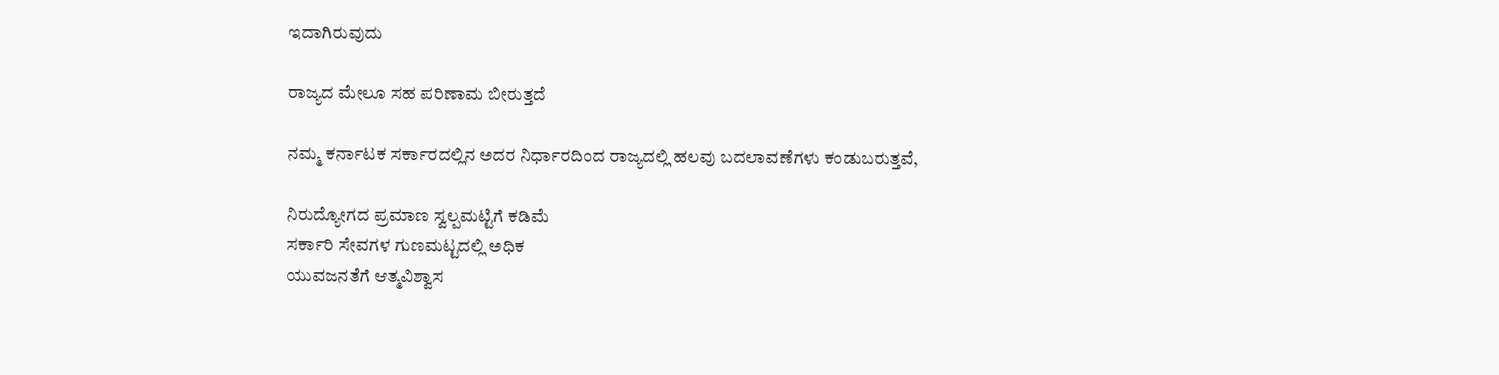ಇದಾಗಿರುವುದು

ರಾಜ್ಯದ ಮೇಲೂ ಸಹ ಪರಿಣಾಮ ಬೀರುತ್ತದೆ

ನಮ್ಮ ಕರ್ನಾಟಕ ಸರ್ಕಾರದಲ್ಲಿನ ಅದರ ನಿರ್ಧಾರದಿಂದ ರಾಜ್ಯದಲ್ಲಿ ಹಲವು ಬದಲಾವಣೆಗಳು ಕಂಡುಬರುತ್ತವೆ,

ನಿರುದ್ಯೋಗದ ಪ್ರಮಾಣ ಸ್ವಲ್ಪಮಟ್ಟಿಗೆ ಕಡಿಮೆ
ಸರ್ಕಾರಿ ಸೇವಗಳ ಗುಣಮಟ್ಟದಲ್ಲಿ ಅಧಿಕ
ಯುವಜನತೆಗೆ ಆತ್ಮವಿಶ್ವಾಸ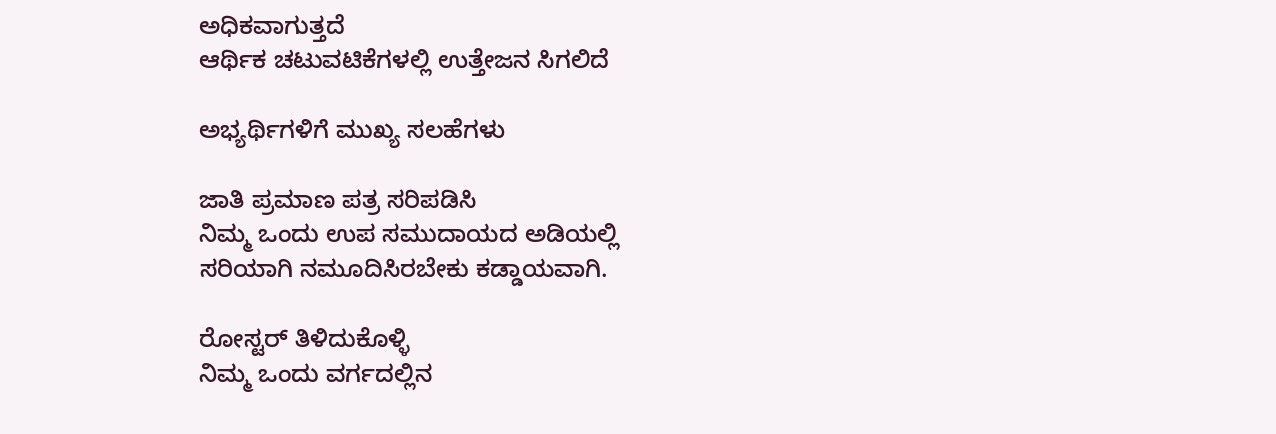ಅಧಿಕವಾಗುತ್ತದೆ
ಆರ್ಥಿಕ ಚಟುವಟಿಕೆಗಳಲ್ಲಿ ಉತ್ತೇಜನ ಸಿಗಲಿದೆ

ಅಭ್ಯರ್ಥಿಗಳಿಗೆ ಮುಖ್ಯ ಸಲಹೆಗಳು

ಜಾತಿ ಪ್ರಮಾಣ ಪತ್ರ ಸರಿಪಡಿಸಿ
ನಿಮ್ಮ ಒಂದು ಉಪ ಸಮುದಾಯದ ಅಡಿಯಲ್ಲಿ ಸರಿಯಾಗಿ ನಮೂದಿಸಿರಬೇಕು ಕಡ್ಡಾಯವಾಗಿ.

ರೋಸ್ಟರ್ ತಿಳಿದುಕೊಳ್ಳಿ
ನಿಮ್ಮ ಒಂದು ವರ್ಗದಲ್ಲಿನ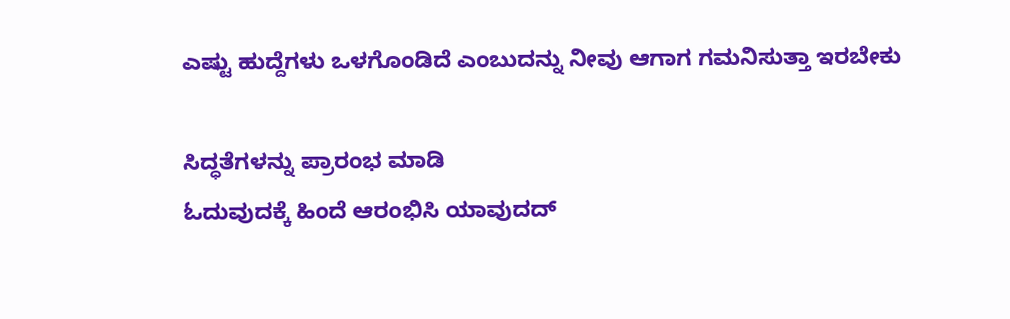ಎಷ್ಟು ಹುದ್ದೆಗಳು ಒಳಗೊಂಡಿದೆ ಎಂಬುದನ್ನು ನೀವು ಆಗಾಗ ಗಮನಿಸುತ್ತಾ ಇರಬೇಕು

ಸಿದ್ಧತೆಗಳನ್ನು ಪ್ರಾರಂಭ ಮಾಡಿ
ಓದುವುದಕ್ಕೆ ಹಿಂದೆ ಆರಂಭಿಸಿ ಯಾವುದದ್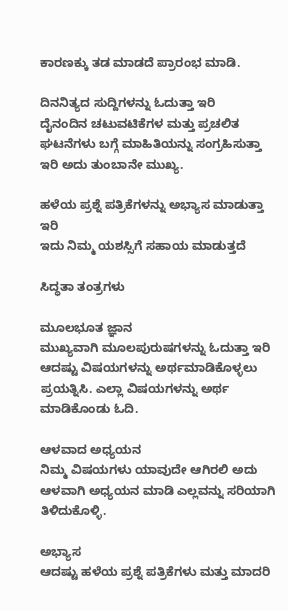ಕಾರಣಕ್ಕು ತಡ ಮಾಡದೆ ಪ್ರಾರಂಭ ಮಾಡಿ.

ದಿನನಿತ್ಯದ ಸುದ್ದಿಗಳನ್ನು ಓದುತ್ತಾ ಇರಿ
ದೈನಂದಿನ ಚಟುವಟಿಕೆಗಳ ಮತ್ತು ಪ್ರಚಲಿತ ಘಟನೆಗಳು ಬಗ್ಗೆ ಮಾಹಿತಿಯನ್ನು ಸಂಗ್ರಹಿಸುತ್ತಾ ಇರಿ ಅದು ತುಂಬಾನೇ ಮುಖ್ಯ.

ಹಳೆಯ ಪ್ರಶ್ನೆ ಪತ್ರಿಕೆಗಳನ್ನು ಅಭ್ಯಾಸ ಮಾಡುತ್ತಾ ಇರಿ
ಇದು ನಿಮ್ಮ ಯಶಸ್ಸಿಗೆ ಸಹಾಯ ಮಾಡುತ್ತದೆ

ಸಿದ್ಧತಾ ತಂತ್ರಗಳು

ಮೂಲಭೂತ ಜ್ಞಾನ
ಮುಖ್ಯವಾಗಿ ಮೂಲಪುರುಷಗಳನ್ನು ಓದುತ್ತಾ ಇರಿ ಆದಷ್ಟು ವಿಷಯಗಳನ್ನು ಅರ್ಥಮಾಡಿಕೊಳ್ಳಲು ಪ್ರಯತ್ನಿಸಿ. ಎಲ್ಲಾ ವಿಷಯಗಳನ್ನು ಅರ್ಥ ಮಾಡಿಕೊಂಡು ಓದಿ.

ಆಳವಾದ ಅಧ್ಯಯನ
ನಿಮ್ಮ ವಿಷಯಗಳು ಯಾವುದೇ ಆಗಿರಲಿ ಅದು ಆಳವಾಗಿ ಅಧ್ಯಯನ ಮಾಡಿ ಎಲ್ಲವನ್ನು ಸರಿಯಾಗಿ ತಿಳಿದುಕೊಳ್ಳಿ.

ಅಭ್ಯಾಸ
ಆದಷ್ಟು ಹಳೆಯ ಪ್ರಶ್ನೆ ಪತ್ರಿಕೆಗಳು ಮತ್ತು ಮಾದರಿ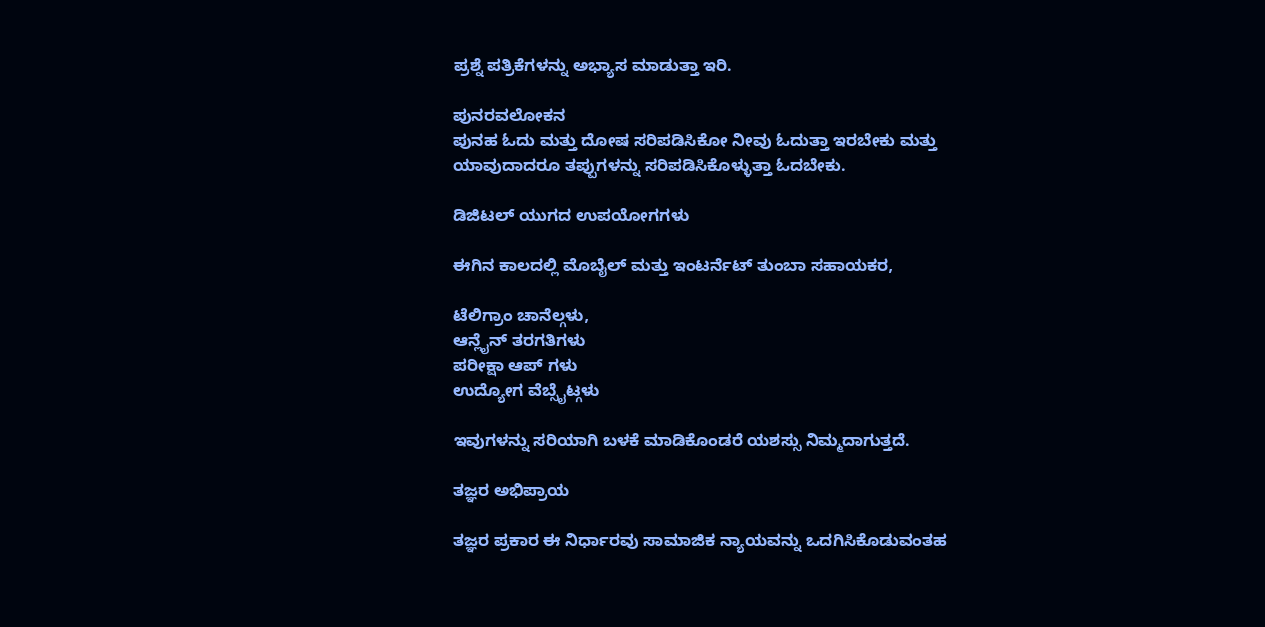ಪ್ರಶ್ನೆ ಪತ್ರಿಕೆಗಳನ್ನು ಅಭ್ಯಾಸ ಮಾಡುತ್ತಾ ಇರಿ.

ಪುನರವಲೋಕನ
ಪುನಹ ಓದು ಮತ್ತು ದೋಷ ಸರಿಪಡಿಸಿಕೋ ನೀವು ಓದುತ್ತಾ ಇರಬೇಕು ಮತ್ತು ಯಾವುದಾದರೂ ತಪ್ಪುಗಳನ್ನು ಸರಿಪಡಿಸಿಕೊಳ್ಳುತ್ತಾ ಓದಬೇಕು.

ಡಿಜಿಟಲ್ ಯುಗದ ಉಪಯೋಗಗಳು

ಈಗಿನ ಕಾಲದಲ್ಲಿ ಮೊಬೈಲ್ ಮತ್ತು ಇಂಟರ್ನೆಟ್ ತುಂಬಾ ಸಹಾಯಕರ,

ಟೆಲಿಗ್ರಾಂ ಚಾನೆಲ್ಗಳು,
ಆನ್ಲೈನ್ ತರಗತಿಗಳು
ಪರೀಕ್ಷಾ ಆಪ್ ಗಳು
ಉದ್ಯೋಗ ವೆಬ್ಸೈಟ್ಗಳು

ಇವುಗಳನ್ನು ಸರಿಯಾಗಿ ಬಳಕೆ ಮಾಡಿಕೊಂಡರೆ ಯಶಸ್ಸು ನಿಮ್ಮದಾಗುತ್ತದೆ.

ತಜ್ಞರ ಅಭಿಪ್ರಾಯ

ತಜ್ಞರ ಪ್ರಕಾರ ಈ ನಿರ್ಧಾರವು ಸಾಮಾಜಿಕ ನ್ಯಾಯವನ್ನು ಒದಗಿಸಿಕೊಡುವಂತಹ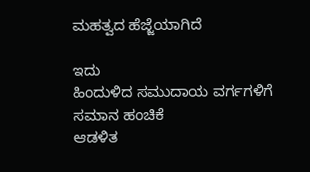ಮಹತ್ವದ ಹೆಜ್ಜೆಯಾಗಿದೆ

ಇದು
ಹಿಂದುಳಿದ ಸಮುದಾಯ ವರ್ಗಗಳಿಗೆ
ಸಮಾನ ಹಂಚಿಕೆ
ಆಡಳಿತ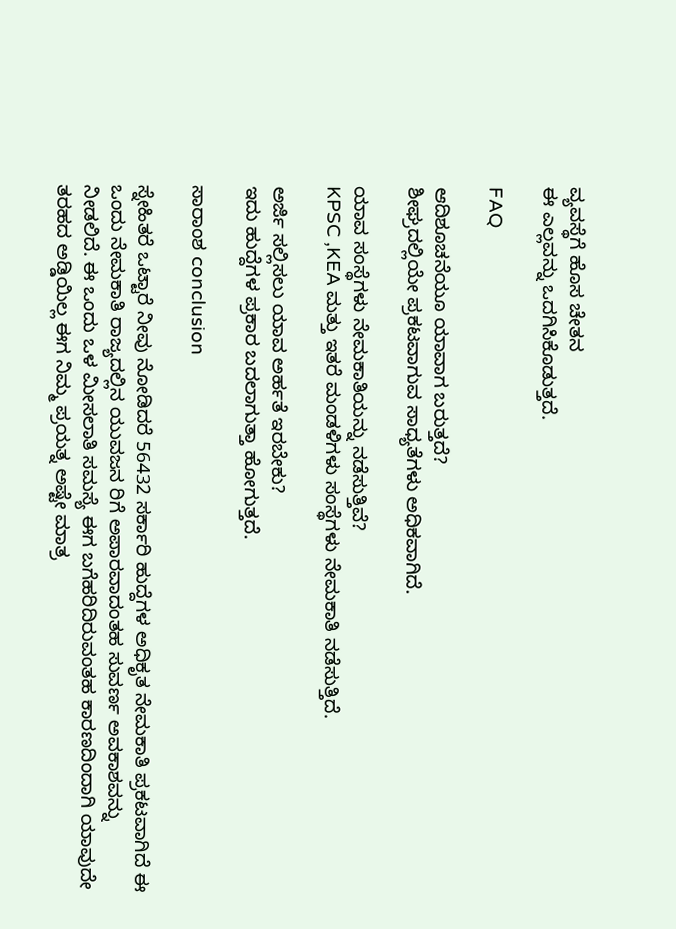ವ್ಯವಸ್ಥೆಗೆ ಹೊಸ ಚೇತನ
ಈ ಎಲ್ಲವನ್ನು ಒದಗಿಸಿಕೊಡುತ್ತದೆ.

FAQ

ಆದಿಶೂಚನೆಯೂ ಯಾವಾಗ ಬರುತ್ತದೆ?
ಶೀಘ್ರದಲ್ಲಿಯೇ ಪ್ರಕಟವಾಗುವ ಸಾಧ್ಯತೆಗಳು ಅಧಿಕವಾಗಿದೆ.

ಯಾವ ಸಂಸ್ಥೆಗಳು ನೇಮಕಾತಿಯನ್ನು ನಡೆಸುತ್ತಿವೆ?
KPSC ,KEA ಮತ್ತು ಇತರೆ ಮಂಡಳಿಗಳು ಸಂಸ್ಥೆಗಳು ನೇಮಕಾತಿ ನಡೆಸುತ್ತಿದೆ.

ಅರ್ಜಿ ಸಲ್ಲಿಸಲು ಯಾವ ಅರ್ಹತೆ ಇರಬೇಕು?
ಇದು ಹುದ್ದೆಗಳ ಪ್ರಕಾರ ಬದಲಾಗುತ್ತಾ ಹೋಗುತ್ತದೆ.

ಸಾರಾಂಶ conclusion

ಸ್ನೇಹಿತರೆ ಒಟ್ಟಾರೆ ನೀವು ನೋಡಿದರೆ 56432 ಸರ್ಕಾರಿ ಹುದ್ದೆಗಳ ಅಧಿಕೃತ ನೇಮಕಾತಿ ಪ್ರಕಟವಾಗಿದೆ ಈ ಒಂದು ನೇಮಕಾತಿ ರಾಜ್ಯದಲ್ಲಿನ ಯುವಜನ ರಿಗೆ ಅಪಾರವಾದಂತಹ ಸುವರ್ಣ ಅವಕಾಶವನ್ನು ನೀಡಲಿದೆ. ಈ ಒಂದು ಒಳ ಮೀಸಲಾತಿ ಸಮಸ್ಯೆ ಈಗ ಬಗೆಹರಿದಿರುವಂತಹ ಕಾರಣದಿಂದಾಗಿ ಯಾವುದೇ ತರಹದ ಅಡ್ಡಿಯಿಲ್ಲ ಈಗ ನಿಮ್ಮ ಪ್ರಯತ್ನ ಅಷ್ಟೇ ಮಾತ್ರ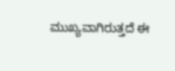ಮುಖ್ಯವಾಗಿರುತ್ತದೆ ಈ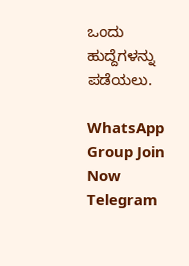ಒಂದು ಹುದ್ದೆಗಳನ್ನು ಪಡೆಯಲು.

WhatsApp Group Join Now
Telegram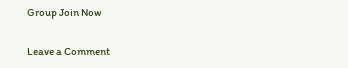Group Join Now

Leave a Comment